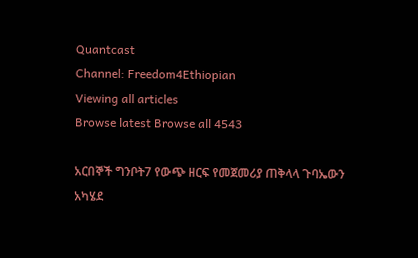Quantcast
Channel: Freedom4Ethiopian
Viewing all articles
Browse latest Browse all 4543

አርበኞች ግንቦት7 የውጭ ዘርፍ የመጀመሪያ ጠቅላላ ጉባኤውን አካሄደ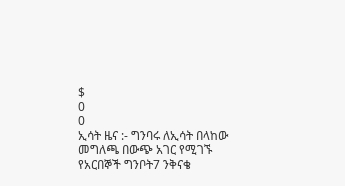$
0
0
ኢሳት ዜና :- ግንባሩ ለኢሳት በላከው መግለጫ በውጭ አገር የሚገኙ የአርበኞች ግንቦት7 ንቅናቄ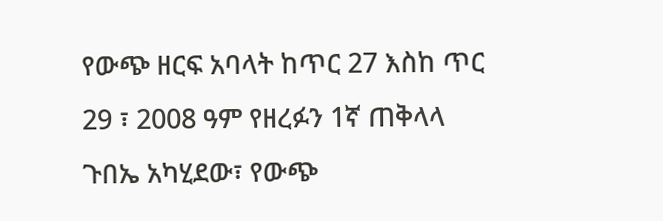የውጭ ዘርፍ አባላት ከጥር 27 እስከ ጥር 29 ፣ 2008 ዓም የዘረፉን 1ኛ ጠቅላላ ጉበኤ አካሂደው፣ የውጭ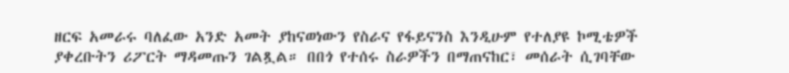ዘርፍ አመራሩ ባለፈው አንድ አመት ያከናወነውን የስራና የፋይናንስ እንዲሁም የተለያዩ ኮሚቴዎች ያቀረቡትን ሪፖርት ማዳመጡን ገልጿል። በበጎ የተሰሩ ስራዎችን በማጠናከር፣ መሰራት ሲገባቸው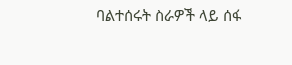ባልተሰሩት ስራዎች ላይ ሰፋ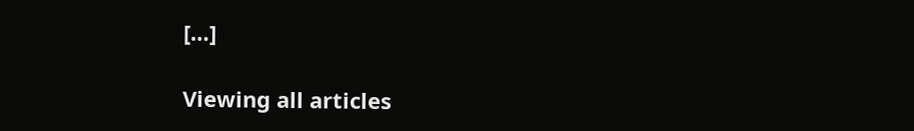[…]

Viewing all articles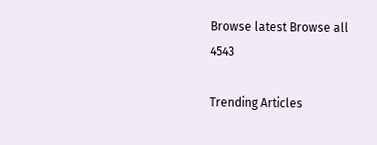Browse latest Browse all 4543

Trending Articles